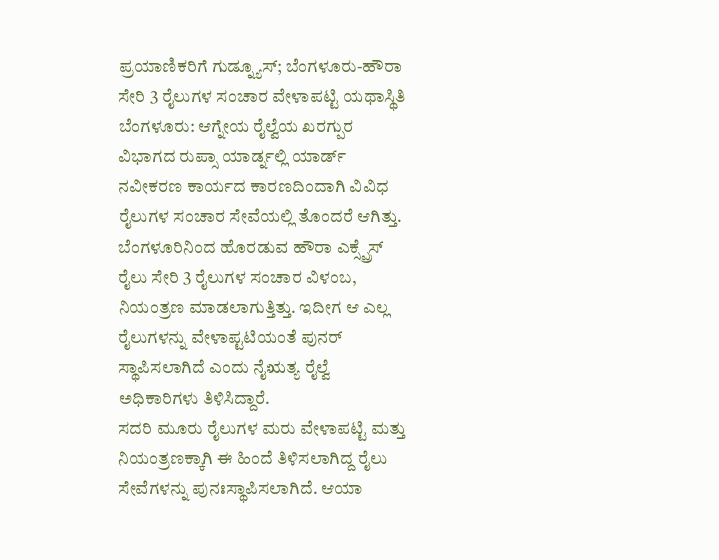ಪ್ರಯಾಣಿಕರಿಗೆ ಗುಡ್ನ್ಯೂಸ್; ಬೆಂಗಳೂರು-ಹೌರಾ ಸೇರಿ 3 ರೈಲುಗಳ ಸಂಚಾರ ವೇಳಾಪಟ್ಟಿ ಯಥಾಸ್ಥಿತಿ
ಬೆಂಗಳೂರು: ಆಗ್ನೇಯ ರೈಲ್ವೆಯ ಖರಗ್ಪುರ ವಿಭಾಗದ ರುಪ್ಸಾ ಯಾರ್ಡ್ನಲ್ಲಿ ಯಾರ್ಡ್ ನವೀಕರಣ ಕಾರ್ಯದ ಕಾರಣದಿಂದಾಗಿ ವಿವಿಧ ರೈಲುಗಳ ಸಂಚಾರ ಸೇವೆಯಲ್ಲಿ ತೊಂದರೆ ಆಗಿತ್ತು. ಬೆಂಗಳೂರಿನಿಂದ ಹೊರಡುವ ಹೌರಾ ಎಕ್ಸ್ಪ್ರೆಸ್ ರೈಲು ಸೇರಿ 3 ರೈಲುಗಳ ಸಂಚಾರ ವಿಳಂಬ, ನಿಯಂತ್ರಣ ಮಾಡಲಾಗುತ್ತಿತ್ತು. ಇದೀಗ ಆ ಎಲ್ಲ ರೈಲುಗಳನ್ನು ವೇಳಾಪ್ಟಟಿಯಂತೆ ಪುನರ್ ಸ್ಥಾಪಿಸಲಾಗಿದೆ ಎಂದು ನೈಋತ್ಯ ರೈಲ್ವೆ ಅಧಿಕಾರಿಗಳು ತಿಳಿಸಿದ್ದಾರೆ.
ಸದರಿ ಮೂರು ರೈಲುಗಳ ಮರು ವೇಳಾಪಟ್ಟಿ ಮತ್ತು ನಿಯಂತ್ರಣಕ್ಕಾಗಿ ಈ ಹಿಂದೆ ತಿಳಿಸಲಾಗಿದ್ದ ರೈಲು ಸೇವೆಗಳನ್ನು ಪುನಃಸ್ಥಾಪಿಸಲಾಗಿದೆ. ಆಯಾ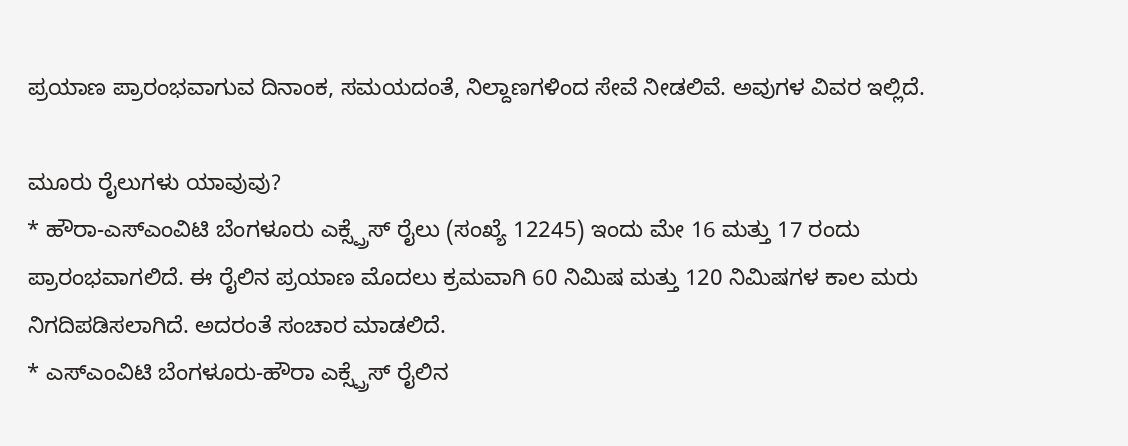ಪ್ರಯಾಣ ಪ್ರಾರಂಭವಾಗುವ ದಿನಾಂಕ, ಸಮಯದಂತೆ, ನಿಲ್ದಾಣಗಳಿಂದ ಸೇವೆ ನೀಡಲಿವೆ. ಅವುಗಳ ವಿವರ ಇಲ್ಲಿದೆ.

ಮೂರು ರೈಲುಗಳು ಯಾವುವು?
* ಹೌರಾ-ಎಸ್ಎಂವಿಟಿ ಬೆಂಗಳೂರು ಎಕ್ಸ್ಪ್ರೆಸ್ ರೈಲು (ಸಂಖ್ಯೆ 12245) ಇಂದು ಮೇ 16 ಮತ್ತು 17 ರಂದು ಪ್ರಾರಂಭವಾಗಲಿದೆ. ಈ ರೈಲಿನ ಪ್ರಯಾಣ ಮೊದಲು ಕ್ರಮವಾಗಿ 60 ನಿಮಿಷ ಮತ್ತು 120 ನಿಮಿಷಗಳ ಕಾಲ ಮರು ನಿಗದಿಪಡಿಸಲಾಗಿದೆ. ಅದರಂತೆ ಸಂಚಾರ ಮಾಡಲಿದೆ.
* ಎಸ್ಎಂವಿಟಿ ಬೆಂಗಳೂರು-ಹೌರಾ ಎಕ್ಸ್ಪ್ರೆಸ್ ರೈಲಿನ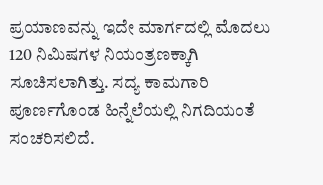ಪ್ರಯಾಣವನ್ನು ಇದೇ ಮಾರ್ಗದಲ್ಲಿ ಮೊದಲು 120 ನಿಮಿಷಗಳ ನಿಯಂತ್ರಣಕ್ಕಾಗಿ ಸೂಚಿಸಲಾಗಿತ್ತು. ಸದ್ಯ ಕಾಮಗಾರಿ ಪೂರ್ಣಗೊಂಡ ಹಿನ್ನೆಲೆಯಲ್ಲಿ ನಿಗದಿಯಂತೆ ಸಂಚರಿಸಲಿದೆ.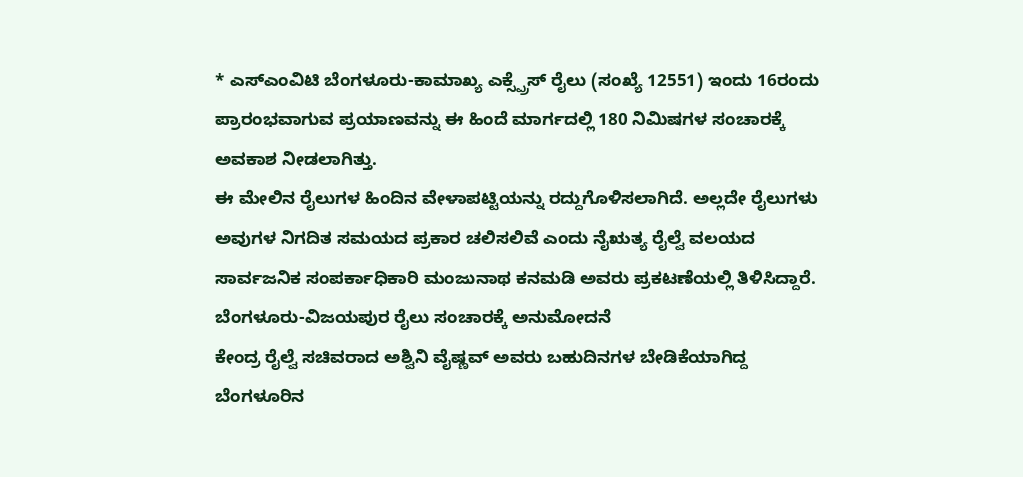* ಎಸ್ಎಂವಿಟಿ ಬೆಂಗಳೂರು-ಕಾಮಾಖ್ಯ ಎಕ್ಸ್ಪ್ರೆಸ್ ರೈಲು (ಸಂಖ್ಯೆ 12551) ಇಂದು 16ರಂದು ಪ್ರಾರಂಭವಾಗುವ ಪ್ರಯಾಣವನ್ನು ಈ ಹಿಂದೆ ಮಾರ್ಗದಲ್ಲಿ 180 ನಿಮಿಷಗಳ ಸಂಚಾರಕ್ಕೆ ಅವಕಾಶ ನೀಡಲಾಗಿತ್ತು.
ಈ ಮೇಲಿನ ರೈಲುಗಳ ಹಿಂದಿನ ವೇಳಾಪಟ್ಟಿಯನ್ನು ರದ್ದುಗೊಳಿಸಲಾಗಿದೆ. ಅಲ್ಲದೇ ರೈಲುಗಳು ಅವುಗಳ ನಿಗದಿತ ಸಮಯದ ಪ್ರಕಾರ ಚಲಿಸಲಿವೆ ಎಂದು ನೈಋತ್ಯ ರೈಲ್ವೆ ವಲಯದ ಸಾರ್ವಜನಿಕ ಸಂಪರ್ಕಾಧಿಕಾರಿ ಮಂಜುನಾಥ ಕನಮಡಿ ಅವರು ಪ್ರಕಟಣೆಯಲ್ಲಿ ತಿಳಿಸಿದ್ದಾರೆ.
ಬೆಂಗಳೂರು-ವಿಜಯಪುರ ರೈಲು ಸಂಚಾರಕ್ಕೆ ಅನುಮೋದನೆ
ಕೇಂದ್ರ ರೈಲ್ವೆ ಸಚಿವರಾದ ಅಶ್ವಿನಿ ವೈಷ್ಣವ್ ಅವರು ಬಹುದಿನಗಳ ಬೇಡಿಕೆಯಾಗಿದ್ದ ಬೆಂಗಳೂರಿನ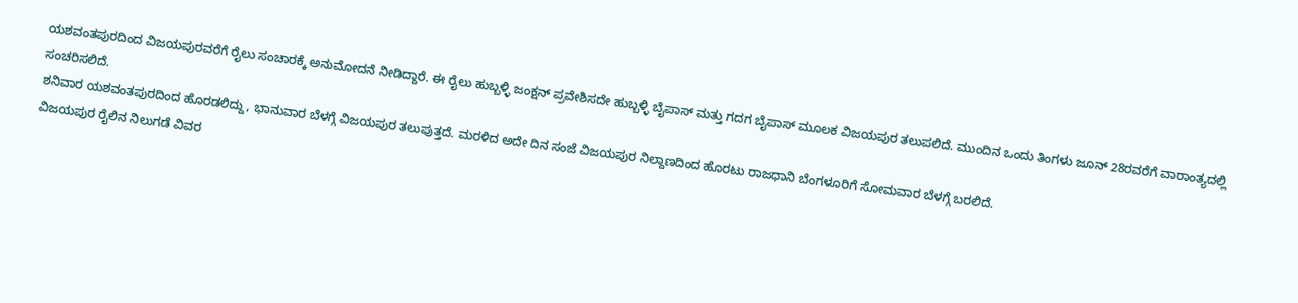ಯಶವಂತಪುರದಿಂದ ವಿಜಯಪುರವರೆಗೆ ರೈಲು ಸಂಚಾರಕ್ಕೆ ಅನುಮೋದನೆ ನೀಡಿದ್ದಾರೆ. ಈ ರೈಲು ಹುಬ್ಬಳ್ಳಿ ಜಂಕ್ಷನ್ ಪ್ರವೇಶಿಸದೇ ಹುಬ್ಬಳ್ಳಿ ಬೈಪಾಸ್ ಮತ್ತು ಗದಗ ಬೈಪಾಸ್ ಮೂಲಕ ವಿಜಯಪುರ ತಲುಪಲಿದೆ. ಮುಂದಿನ ಒಂದು ತಿಂಗಳು ಜೂನ್ 28ರವರೆಗೆ ವಾರಾಂತ್ಯದಲ್ಲಿ ಸಂಚರಿಸಲಿದೆ.
ಶನಿವಾರ ಯಶವಂತಪುರದಿಂದ ಹೊರಡಲಿದ್ದು, ಭಾನುವಾರ ಬೆಳಗ್ಗೆ ವಿಜಯಪುರ ತಲುಪುತ್ತದೆ. ಮರಳಿದ ಅದೇ ದಿನ ಸಂಜೆ ವಿಜಯಪುರ ನಿಲ್ದಾಣದಿಂದ ಹೊರಟು ರಾಜಧಾನಿ ಬೆಂಗಳೂರಿಗೆ ಸೋಮವಾರ ಬೆಳಗ್ಗೆ ಬರಲಿದೆ.
ವಿಜಯಪುರ ರೈಲಿನ ನಿಲುಗಡೆ ವಿವರ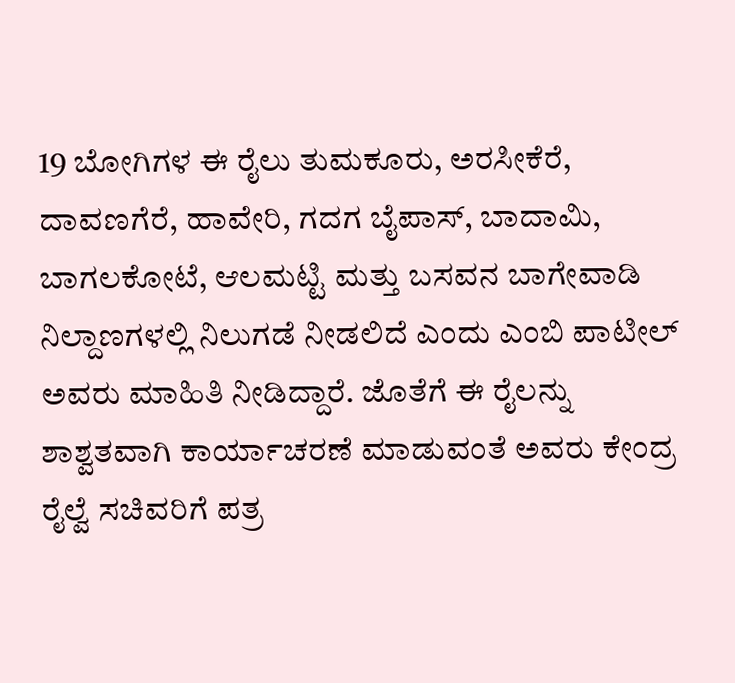19 ಬೋಗಿಗಳ ಈ ರೈಲು ತುಮಕೂರು, ಅರಸೀಕೆರೆ, ದಾವಣಗೆರೆ, ಹಾವೇರಿ, ಗದಗ ಬೈಪಾಸ್, ಬಾದಾಮಿ, ಬಾಗಲಕೋಟೆ, ಆಲಮಟ್ಟಿ ಮತ್ತು ಬಸವನ ಬಾಗೇವಾಡಿ ನಿಲ್ದಾಣಗಳಲ್ಲಿ ನಿಲುಗಡೆ ನೀಡಲಿದೆ ಎಂದು ಎಂಬಿ ಪಾಟೀಲ್ ಅವರು ಮಾಹಿತಿ ನೀಡಿದ್ದಾರೆ. ಜೊತೆಗೆ ಈ ರೈಲನ್ನು ಶಾಶ್ವತವಾಗಿ ಕಾರ್ಯಾಚರಣೆ ಮಾಡುವಂತೆ ಅವರು ಕೇಂದ್ರ ರೈಲ್ವೆ ಸಚಿವರಿಗೆ ಪತ್ರ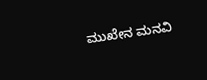ಮುಖೇನ ಮನವಿ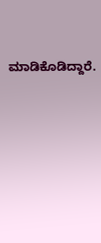ಮಾಡಿಕೊಡಿದ್ದಾರೆ.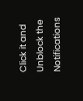Click it and Unblock the Notifications